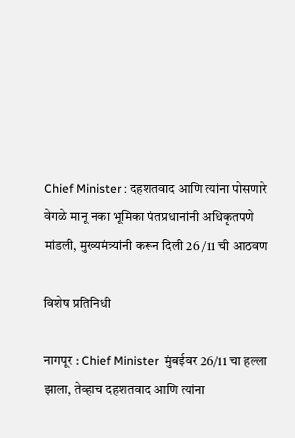Chief Minister : दहशतवाद आणि त्यांना पोसणारे वेगळे मानू नका भूमिका पंतप्रधानांनी अधिकृतपणे मांडली, मुख्यमंत्र्यांनी करून दिली 26 /11 ची आठवण

विशेष प्रतिनिधी

नागपूर : Chief Minister  मुंबईवर 26/11 चा हल्ला झाला, तेव्हाच दहशतवाद आणि त्यांना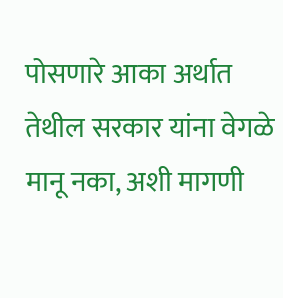पोसणारे आका अर्थात तेथील सरकार यांना वेगळे मानू नका, अशी मागणी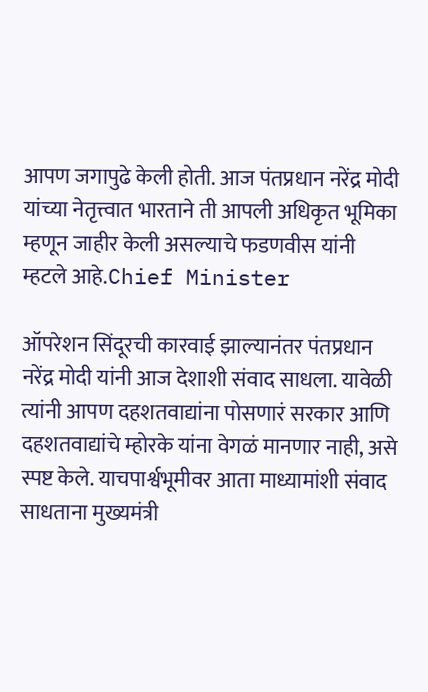आपण जगापुढे केली होती. आज पंतप्रधान नरेंद्र मोदी यांच्या नेतृत्त्वात भारताने ती आपली अधिकृत भूमिका म्हणून जाहीर केली असल्याचे फडणवीस यांनी म्हटले आहे.Chief Minister

ऑपरेशन सिंदूरची कारवाई झाल्यानंतर पंतप्रधान नरेंद्र मोदी यांनी आज देशाशी संवाद साधला. यावेळी त्यांनी आपण दहशतवाद्यांना पोसणारं सरकार आणि दहशतवाद्यांचे म्होरके यांना वेगळं मानणार नाही, असे स्पष्ट केले. याचपार्श्वभूमीवर आता माध्यामांशी संवाद साधताना मुख्यमंत्री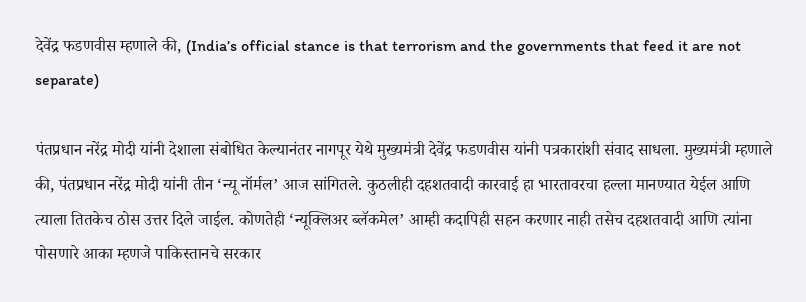देवेंद्र फडणवीस म्हणाले की, (India’s official stance is that terrorism and the governments that feed it are not separate)

पंतप्रधान नरेंद्र मोदी यांनी देशाला संबोधित केल्यानंतर नागपूर येथे मुख्यमंत्री देवेंद्र फडणवीस यांनी पत्रकारांशी संवाद साधला. मुख्यमंत्री म्हणाले की, पंतप्रधान नरेंद्र मोदी यांनी तीन ‘न्यू नॉर्मल’ आज सांगितले. कुठलीही दहशतवादी कारवाई हा भारतावरचा हल्ला मानण्यात येईल आणि त्याला तितकेच ठोस उत्तर दिले जाईल. कोणतेही ‘न्यूक्लिअर ब्लॅकमेल’ आम्ही कदापिही सहन करणार नाही तसेच दहशतवादी आणि त्यांना पोसणारे आका म्हणजे पाकिस्तानचे सरकार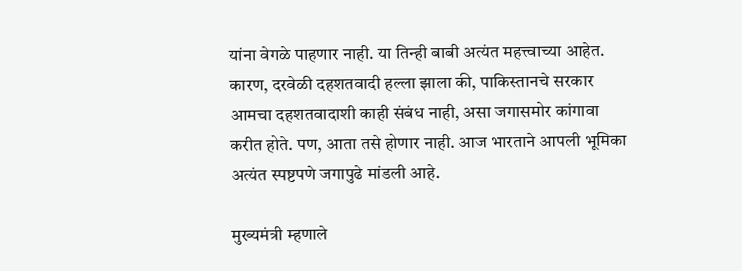यांना वेगळे पाहणार नाही. या तिन्ही बाबी अत्यंत महत्त्वाच्या आहेत. कारण, दरवेळी दहशतवादी हल्ला झाला की, पाकिस्तानचे सरकार आमचा दहशतवादाशी काही संबंध नाही, असा जगासमोर कांगावा करीत होते. पण, आता तसे होणार नाही. आज भारताने आपली भूमिका अत्यंत स्पष्टपणे जगापुढे मांडली आहे.

मुख्यमंत्री म्हणाले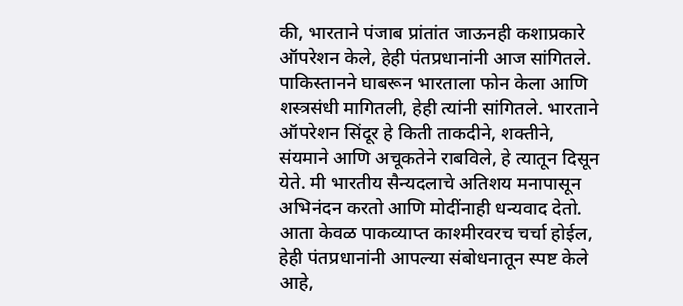की, भारताने पंजाब प्रांतांत जाऊनही कशाप्रकारे ऑपरेशन केले, हेही पंतप्रधानांनी आज सांगितले. पाकिस्तानने घाबरून भारताला फोन केला आणि शस्त्रसंधी मागितली, हेही त्यांनी सांगितले. भारताने ऑपरेशन सिंदूर हे किती ताकदीने, शक्तीने, संयमाने आणि अचूकतेने राबविले, हे त्यातून दिसून येते. मी भारतीय सैन्यदलाचे अतिशय मनापासून अभिनंदन करतो आणि मोदींनाही धन्यवाद देतो. आता केवळ पाकव्याप्त काश्मीरवरच चर्चा होईल, हेही पंतप्रधानांनी आपल्या संबोधनातून स्पष्ट केले आहे,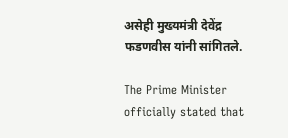असेही मुख्यमंत्री देवेंद्र फडणवीस यांनी सांगितले.

The Prime Minister officially stated that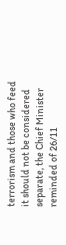terrorism and those who feed it should not be considered separate, the Chief Minister reminded of 26/11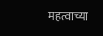महत्वाच्या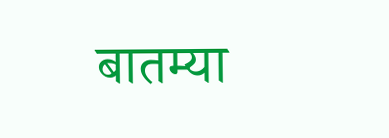बातम्या